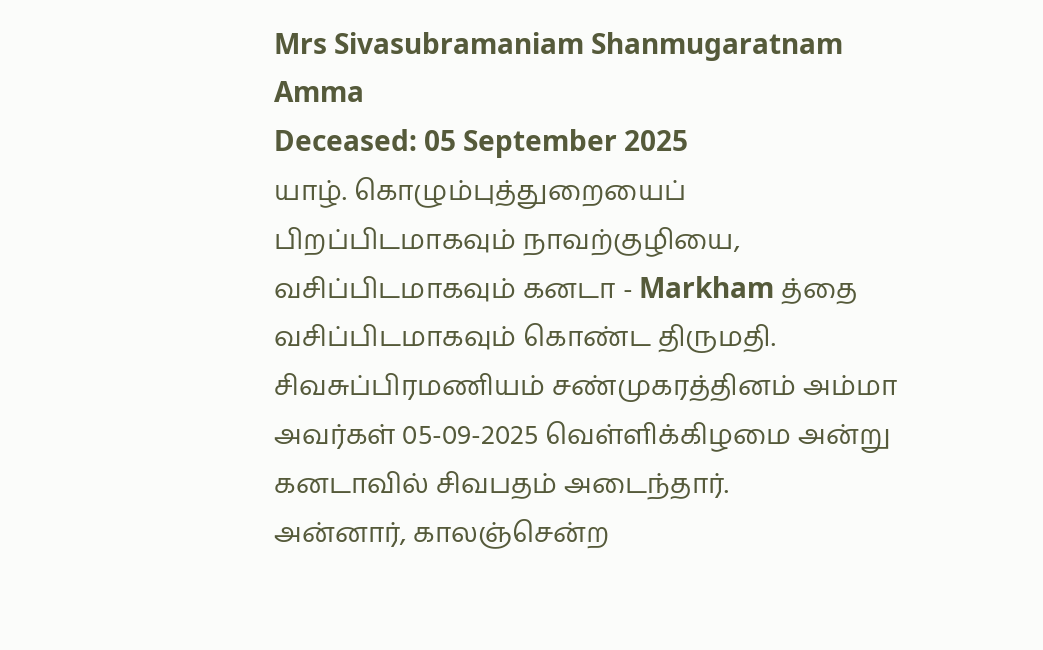Mrs Sivasubramaniam Shanmugaratnam Amma
Deceased: 05 September 2025
யாழ். கொழும்புத்துறையைப் பிறப்பிடமாகவும் நாவற்குழியை, வசிப்பிடமாகவும் கனடா - Markham த்தை வசிப்பிடமாகவும் கொண்ட திருமதி. சிவசுப்பிரமணியம் சண்முகரத்தினம் அம்மா அவர்கள் 05-09-2025 வெள்ளிக்கிழமை அன்று கனடாவில் சிவபதம் அடைந்தார்.
அன்னார், காலஞ்சென்ற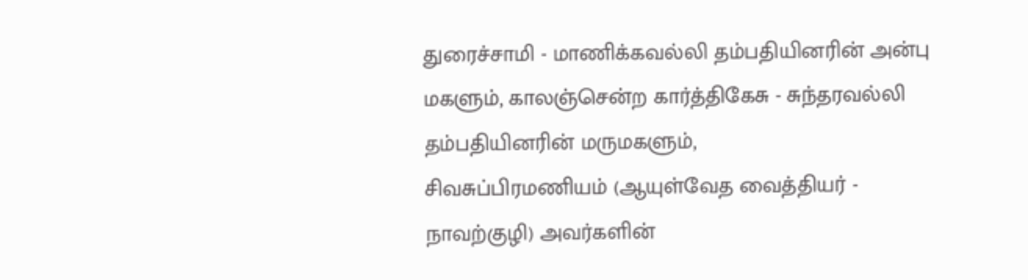துரைச்சாமி - மாணிக்கவல்லி தம்பதியினரின் அன்பு மகளும், காலஞ்சென்ற கார்த்திகேசு - சுந்தரவல்லி தம்பதியினரின் மருமகளும்,
சிவசுப்பிரமணியம் (ஆயுள்வேத வைத்தியர் - நாவற்குழி) அவர்களின்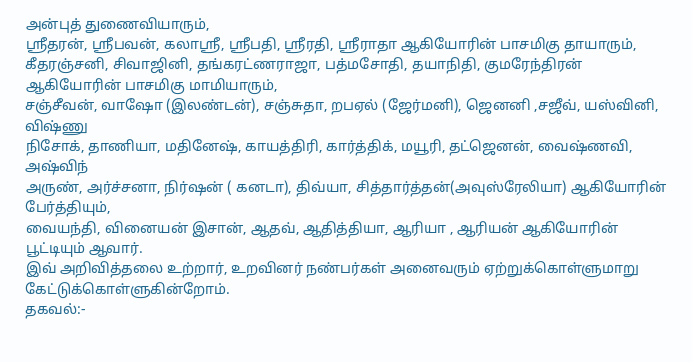அன்புத் துணைவியாரும்,
ஸ்ரீதரன், ஸ்ரீபவன், கலாஸ்ரீ, ஸ்ரீபதி, ஸ்ரீரதி, ஸ்ரீராதா ஆகியோரின் பாசமிகு தாயாரும்,
கீதரஞ்சனி, சிவாஜினி, தங்கரட்ணராஜா, பத்மசோதி, தயாநிதி, குமரேந்திரன் ஆகியோரின் பாசமிகு மாமியாரும்,
சஞ்சீவன், வாஷோ (இலண்டன்), சஞ்சுதா, றபஏல் (ஜேர்மனி), ஜெனனி ,சஜீவ், யஸ்வினி, விஷ்ணு
நிசோக், தாணியா, மதினேஷ், காயத்திரி, கார்த்திக், மயூரி, தட்ஜெனன், வைஷ்ணவி, அஷ்விந்
அருண், அர்ச்சனா, நிர்ஷன் ( கனடா), திவ்யா, சித்தார்த்தன்(அவுஸ்ரேலியா) ஆகியோரின் பேர்த்தியும்,
வையந்தி, வினையன் இசான், ஆதவ், ஆதித்தியா, ஆரியா , ஆரியன் ஆகியோரின் பூட்டியும் ஆவார்.
இவ் அறிவித்தலை உற்றார், உறவினர் நண்பர்கள் அனைவரும் ஏற்றுக்கொள்ளுமாறு கேட்டுக்கொள்ளுகின்றோம்.
தகவல்:-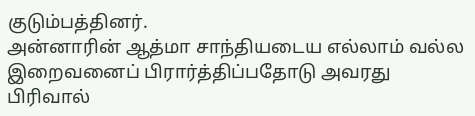குடும்பத்தினர்.
அன்னாரின் ஆத்மா சாந்தியடைய எல்லாம் வல்ல இறைவனைப் பிரார்த்திப்பதோடு அவரது பிரிவால்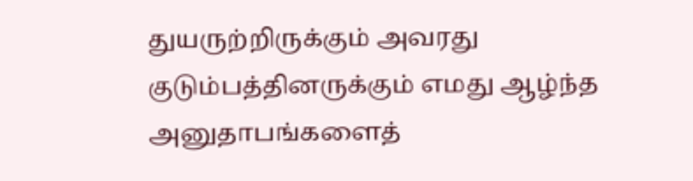துயருற்றிருக்கும் அவரது குடும்பத்தினருக்கும் எமது ஆழ்ந்த அனுதாபங்களைத்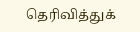தெரிவித்துக்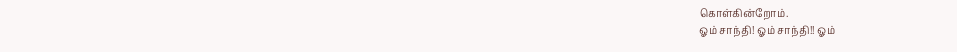கொள்கின்றோம்.
ஓம் சாந்தி! ஓம் சாந்தி!! ஓம்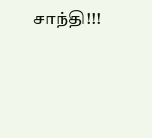சாந்தி!!!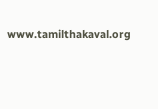www.tamilthakaval.org